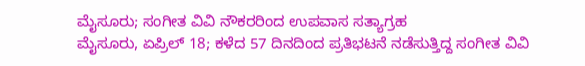ಮೈಸೂರು; ಸಂಗೀತ ವಿವಿ ನೌಕರರಿಂದ ಉಪವಾಸ ಸತ್ಯಾಗ್ರಹ
ಮೈಸೂರು, ಏಪ್ರಿಲ್ 18; ಕಳೆದ 57 ದಿನದಿಂದ ಪ್ರತಿಭಟನೆ ನಡೆಸುತ್ತಿದ್ದ ಸಂಗೀತ ವಿವಿ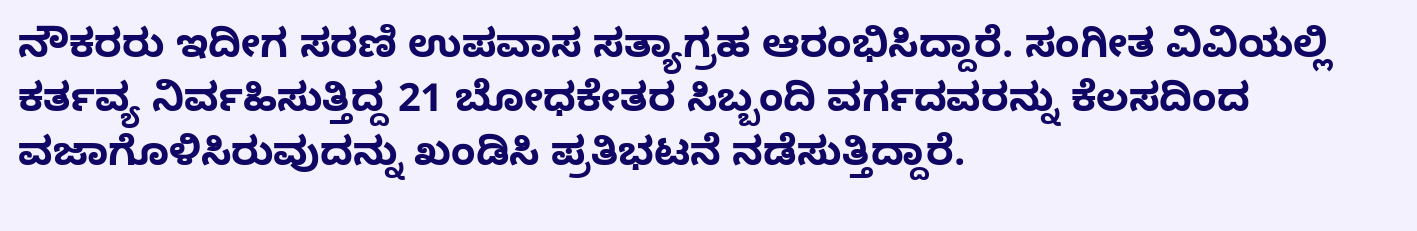ನೌಕರರು ಇದೀಗ ಸರಣಿ ಉಪವಾಸ ಸತ್ಯಾಗ್ರಹ ಆರಂಭಿಸಿದ್ದಾರೆ. ಸಂಗೀತ ವಿವಿಯಲ್ಲಿ ಕರ್ತವ್ಯ ನಿರ್ವಹಿಸುತ್ತಿದ್ದ 21 ಬೋಧಕೇತರ ಸಿಬ್ಬಂದಿ ವರ್ಗದವರನ್ನು ಕೆಲಸದಿಂದ ವಜಾಗೊಳಿಸಿರುವುದನ್ನು ಖಂಡಿಸಿ ಪ್ರತಿಭಟನೆ ನಡೆಸುತ್ತಿದ್ದಾರೆ.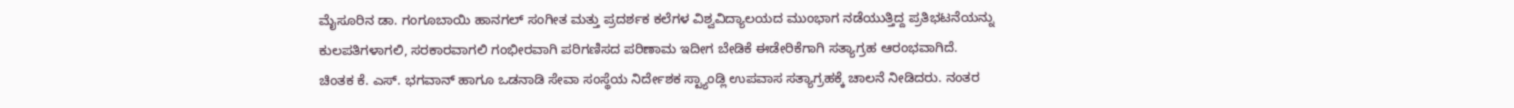ಮೈಸೂರಿನ ಡಾ. ಗಂಗೂಬಾಯಿ ಹಾನಗಲ್ ಸಂಗೀತ ಮತ್ತು ಪ್ರದರ್ಶಕ ಕಲೆಗಳ ವಿಶ್ವವಿದ್ಯಾಲಯದ ಮುಂಭಾಗ ನಡೆಯುತ್ತಿದ್ದ ಪ್ರತಿಭಟನೆಯನ್ನು ಕುಲಪತಿಗಳಾಗಲಿ, ಸರಕಾರವಾಗಲಿ ಗಂಭೀರವಾಗಿ ಪರಿಗಣಿಸದ ಪರಿಣಾಮ ಇದೀಗ ಬೇಡಿಕೆ ಈಡೇರಿಕೆಗಾಗಿ ಸತ್ಯಾಗ್ರಹ ಆರಂಭವಾಗಿದೆ.
ಚಿಂತಕ ಕೆ. ಎಸ್. ಭಗವಾನ್ ಹಾಗೂ ಒಡನಾಡಿ ಸೇವಾ ಸಂಸ್ಥೆಯ ನಿರ್ದೇಶಕ ಸ್ಟ್ಯಾಂಡ್ಲಿ ಉಪವಾಸ ಸತ್ಯಾಗ್ರಹಕ್ಕೆ ಚಾಲನೆ ನೀಡಿದರು. ನಂತರ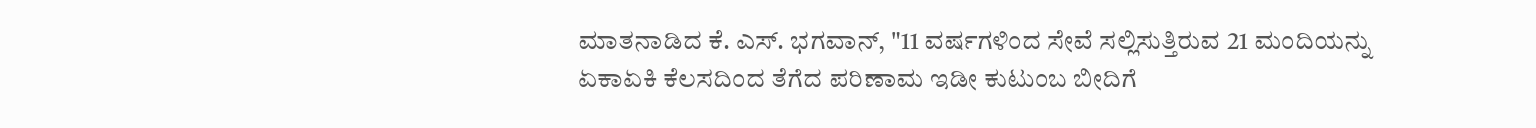ಮಾತನಾಡಿದ ಕೆ. ಎಸ್. ಭಗವಾನ್, "11 ವರ್ಷಗಳಿಂದ ಸೇವೆ ಸಲ್ಲಿಸುತ್ತಿರುವ 21 ಮಂದಿಯನ್ನು ಏಕಾಏಕಿ ಕೆಲಸದಿಂದ ತೆಗೆದ ಪರಿಣಾಮ ಇಡೀ ಕುಟುಂಬ ಬೀದಿಗೆ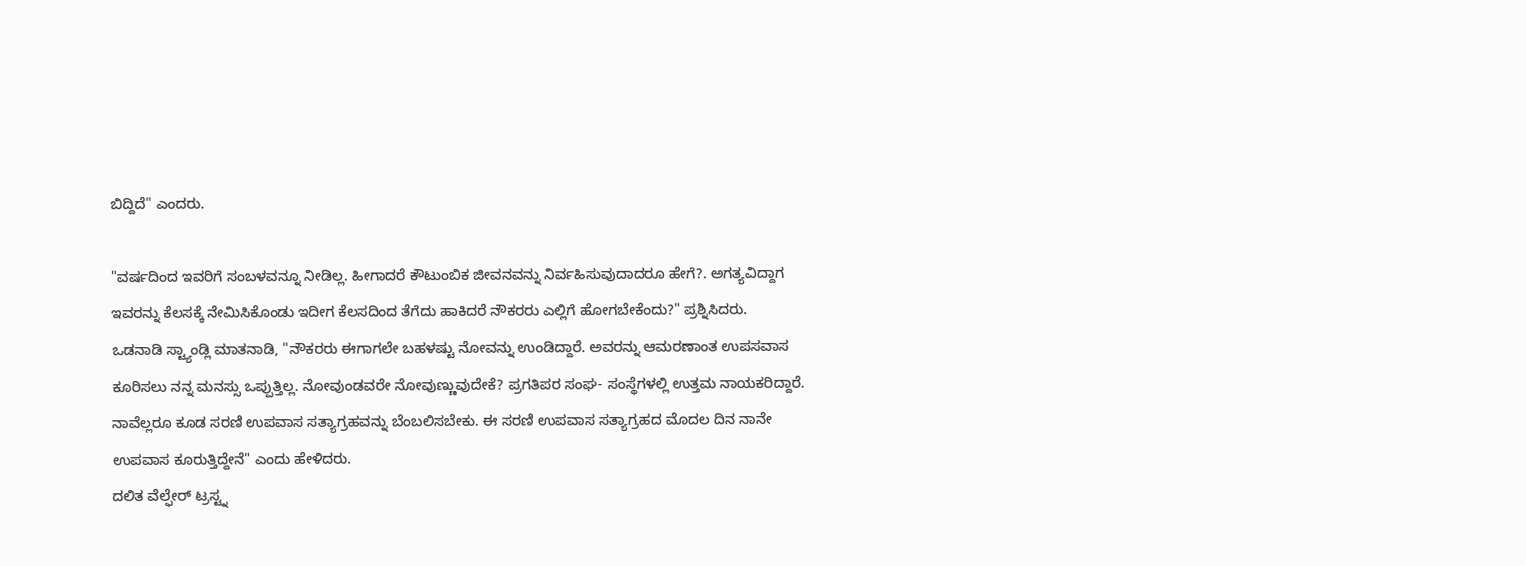ಬಿದ್ದಿದೆ" ಎಂದರು.

"ವರ್ಷದಿಂದ ಇವರಿಗೆ ಸಂಬಳವನ್ನೂ ನೀಡಿಲ್ಲ. ಹೀಗಾದರೆ ಕೌಟುಂಬಿಕ ಜೀವನವನ್ನು ನಿರ್ವಹಿಸುವುದಾದರೂ ಹೇಗೆ?. ಅಗತ್ಯವಿದ್ದಾಗ ಇವರನ್ನು ಕೆಲಸಕ್ಕೆ ನೇಮಿಸಿಕೊಂಡು ಇದೀಗ ಕೆಲಸದಿಂದ ತೆಗೆದು ಹಾಕಿದರೆ ನೌಕರರು ಎಲ್ಲಿಗೆ ಹೋಗಬೇಕೆಂದು?" ಪ್ರಶ್ನಿಸಿದರು.
ಒಡನಾಡಿ ಸ್ಟ್ಯಾಂಡ್ಲಿ ಮಾತನಾಡಿ, "ನೌಕರರು ಈಗಾಗಲೇ ಬಹಳಷ್ಟು ನೋವನ್ನು ಉಂಡಿದ್ದಾರೆ. ಅವರನ್ನು ಆಮರಣಾಂತ ಉಪಸವಾಸ ಕೂರಿಸಲು ನನ್ನ ಮನಸ್ಸು ಒಪ್ಪುತ್ತಿಲ್ಲ. ನೋವುಂಡವರೇ ನೋವುಣ್ಣುವುದೇಕೆ? ಪ್ರಗತಿಪರ ಸಂಘ- ಸಂಸ್ಥೆಗಳಲ್ಲಿ ಉತ್ತಮ ನಾಯಕರಿದ್ದಾರೆ. ನಾವೆಲ್ಲರೂ ಕೂಡ ಸರಣಿ ಉಪವಾಸ ಸತ್ಯಾಗ್ರಹವನ್ನು ಬೆಂಬಲಿಸಬೇಕು. ಈ ಸರಣಿ ಉಪವಾಸ ಸತ್ಯಾಗ್ರಹದ ಮೊದಲ ದಿನ ನಾನೇ ಉಪವಾಸ ಕೂರುತ್ತಿದ್ದೇನೆ" ಎಂದು ಹೇಳಿದರು.
ದಲಿತ ವೆಲ್ಫೇರ್ ಟ್ರಸ್ಟ್ನ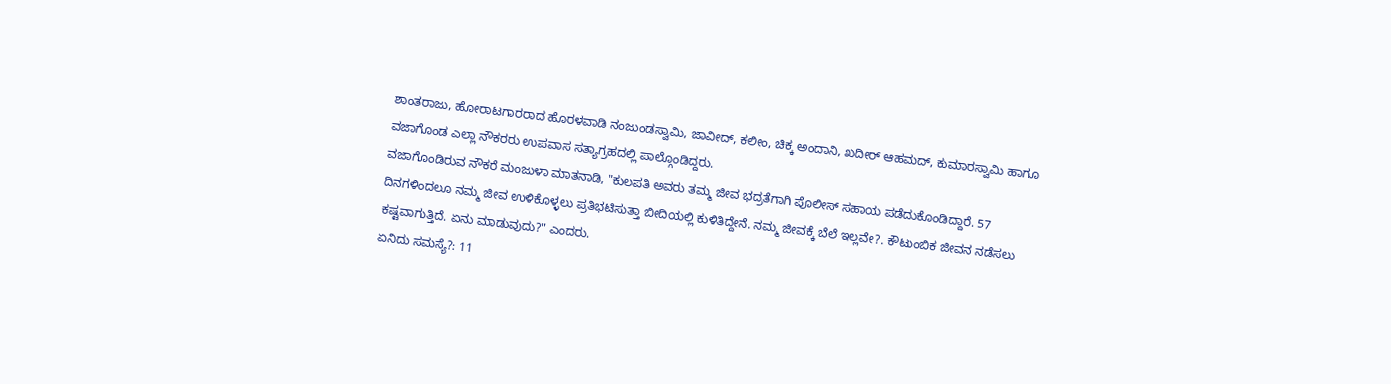ಶಾಂತರಾಜು, ಹೋರಾಟಗಾರರಾದ ಹೊರಳವಾಡಿ ನಂಜುಂಡಸ್ವಾಮಿ, ಜಾವೀದ್, ಕಲೀಂ, ಚಿಕ್ಕ ಅಂದಾನಿ, ಖದೀರ್ ಆಹಮದ್, ಕುಮಾರಸ್ವಾಮಿ ಹಾಗೂ ವಜಾಗೊಂಡ ಎಲ್ಲಾ ನೌಕರರು ಉಪವಾಸ ಸತ್ಯಾಗ್ರಹದಲ್ಲಿ ಪಾಲ್ಗೊಂಡಿದ್ದರು.
ವಜಾಗೊಂಡಿರುವ ನೌಕರೆ ಮಂಜುಳಾ ಮಾತನಾಡಿ, "ಕುಲಪತಿ ಅವರು ತಮ್ಮ ಜೀವ ಭದ್ರತೆಗಾಗಿ ಪೊಲೀಸ್ ಸಹಾಯ ಪಡೆದುಕೊಂಡಿದ್ದಾರೆ. 57 ದಿನಗಳಿಂದಲೂ ನಮ್ಮ ಜೀವ ಉಳಿಕೊಳ್ಳಲು ಪ್ರತಿಭಟಿಸುತ್ತಾ ಬೀದಿಯಲ್ಲಿ ಕುಳಿತಿದ್ದೇನೆ. ನಮ್ಮ ಜೀವಕ್ಕೆ ಬೆಲೆ ಇಲ್ಲವೇ?. ಕೌಟುಂಬಿಕ ಜೀವನ ನಡೆಸಲು ಕಷ್ಟವಾಗುತ್ತಿದೆ. ಏನು ಮಾಡುವುದು?" ಎಂದರು.
ಏನಿದು ಸಮಸ್ಯೆ?: 11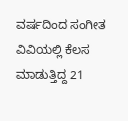ವರ್ಷದಿಂದ ಸಂಗೀತ ವಿವಿಯಲ್ಲಿ ಕೆಲಸ ಮಾಡುತ್ತಿದ್ದ 21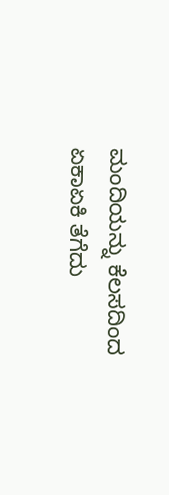ಮಂದಿಯನ್ನು ಕೆಲಸದಿಂದ ಏಕಾಏಕಿ ತೆಗೆದು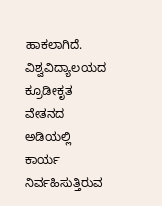ಹಾಕಲಾಗಿದೆ. ವಿಶ್ವವಿದ್ಯಾಲಯದ ಕ್ರೂಡೀಕೃತ ವೇತನದ ಅಡಿಯಲ್ಲಿ ಕಾರ್ಯ ನಿರ್ವಹಿಸುತ್ತಿರುವ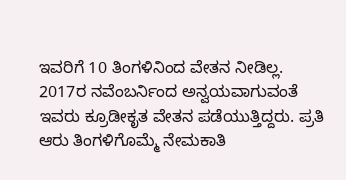ಇವರಿಗೆ 10 ತಿಂಗಳಿನಿಂದ ವೇತನ ನೀಡಿಲ್ಲ.
2017ರ ನವೆಂಬರ್ನಿಂದ ಅನ್ವಯವಾಗುವಂತೆ ಇವರು ಕ್ರೂಡೀಕೃತ ವೇತನ ಪಡೆಯುತ್ತಿದ್ದರು. ಪ್ರತಿ ಆರು ತಿಂಗಳಿಗೊಮ್ಮೆ ನೇಮಕಾತಿ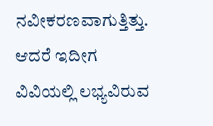ನವೀಕರಣವಾಗುತ್ತಿತ್ತು. ಆದರೆ ಇದೀಗ ವಿವಿಯಲ್ಲಿ ಲಭ್ಯವಿರುವ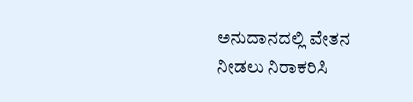ಅನುದಾನದಲ್ಲಿ ವೇತನ ನೀಡಲು ನಿರಾಕರಿಸಿ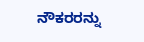ನೌಕರರನ್ನು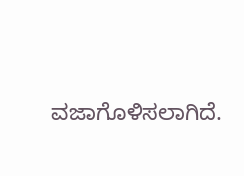ವಜಾಗೊಳಿಸಲಾಗಿದೆ.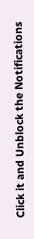Click it and Unblock the Notifications